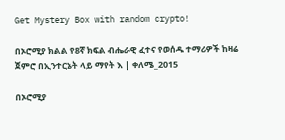Get Mystery Box with random crypto!

በኦሮሚያ ክልል የ8ኛ ክፍል ብሔራዊ ፈተና የወሰዱ ተማሪዎች ከዛሬ ጀምሮ በኢንተርኔት ላይ ማየት እ | ቀለሜ_2015

በኦሮሚያ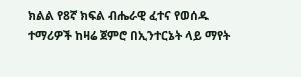ክልል የ8ኛ ክፍል ብሔራዊ ፈተና የወሰዱ ተማሪዎች ከዛሬ ጀምሮ በኢንተርኔት ላይ ማየት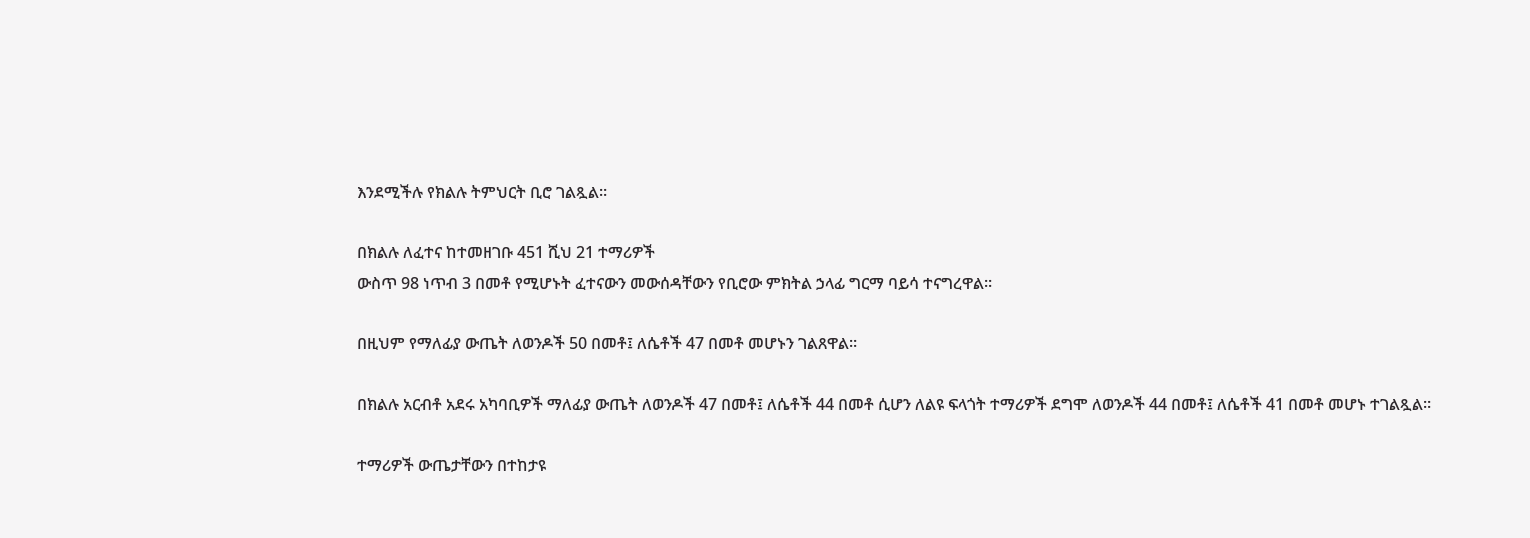እንደሚችሉ የክልሉ ትምህርት ቢሮ ገልጿል።

በክልሉ ለፈተና ከተመዘገቡ 451 ሺህ 21 ተማሪዎች
ውስጥ 98 ነጥብ 3 በመቶ የሚሆኑት ፈተናውን መውሰዳቸውን የቢሮው ምክትል ኃላፊ ግርማ ባይሳ ተናግረዋል።

በዚህም የማለፊያ ውጤት ለወንዶች 50 በመቶ፤ ለሴቶች 47 በመቶ መሆኑን ገልጸዋል።

በክልሉ አርብቶ አደሩ አካባቢዎች ማለፊያ ውጤት ለወንዶች 47 በመቶ፤ ለሴቶች 44 በመቶ ሲሆን ለልዩ ፍላጎት ተማሪዎች ደግሞ ለወንዶች 44 በመቶ፤ ለሴቶች 41 በመቶ መሆኑ ተገልጿል።

ተማሪዎች ውጤታቸውን በተከታዩ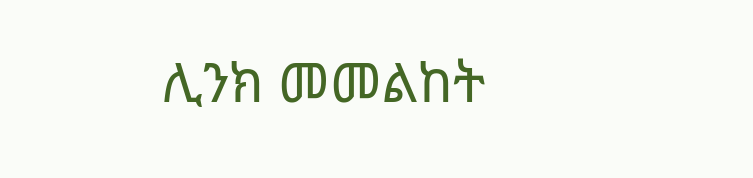ሊንክ መመልከት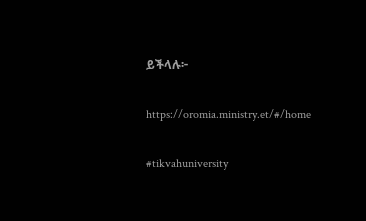ይችላሉ፦

https://oromia.ministry.et/#/home

#tikvahuniversity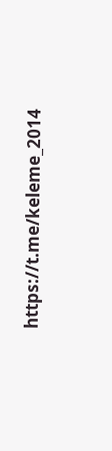https://t.me/keleme_2014